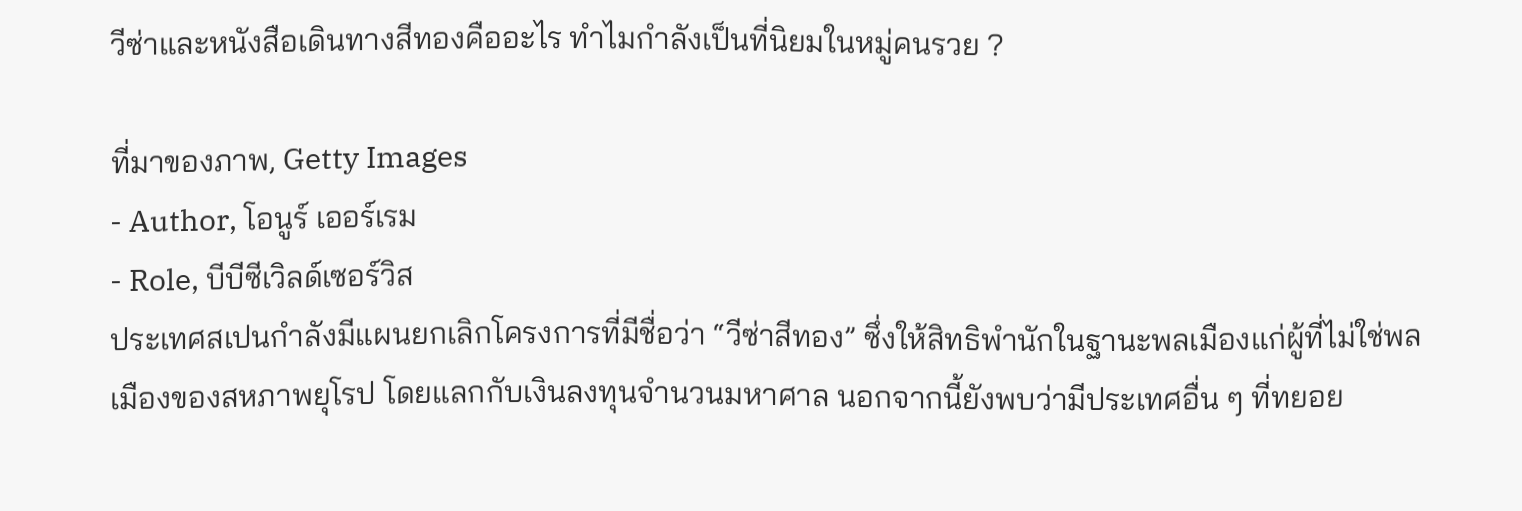วีซ่าและหนังสือเดินทางสีทองคืออะไร ทำไมกำลังเป็นที่นิยมในหมู่คนรวย ?

ที่มาของภาพ, Getty Images
- Author, โอนูร์ เออร์เรม
- Role, บีบีซีเวิลด์เซอร์วิส
ประเทศสเปนกำลังมีแผนยกเลิกโครงการที่มีชื่อว่า “วีซ่าสีทอง” ซึ่งให้สิทธิพำนักในฐานะพลเมืองแก่ผู้ที่ไม่ใช่พลเมืองของสหภาพยุโรป โดยแลกกับเงินลงทุนจำนวนมหาศาล นอกจากนี้ยังพบว่ามีประเทศอื่น ๆ ที่ทยอย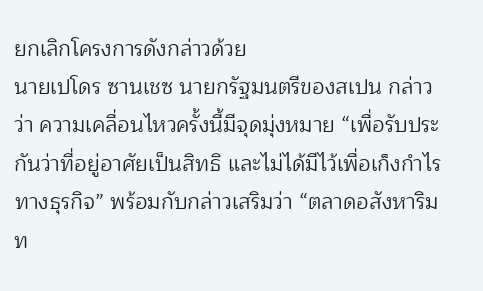ยกเลิกโครงการดังกล่าวด้วย
นายเปโดร ซานเชซ นายกรัฐมนตรีของสเปน กล่าวว่า ความเคลื่อนไหวครั้งนี้มีจุดมุ่งหมาย “เพื่อรับประกันว่าที่อยู่อาศัยเป็นสิทธิ และไม่ได้มีไว้เพื่อเก็งกำไรทางธุรกิจ” พร้อมกับกล่าวเสริมว่า “ตลาดอสังหาริมท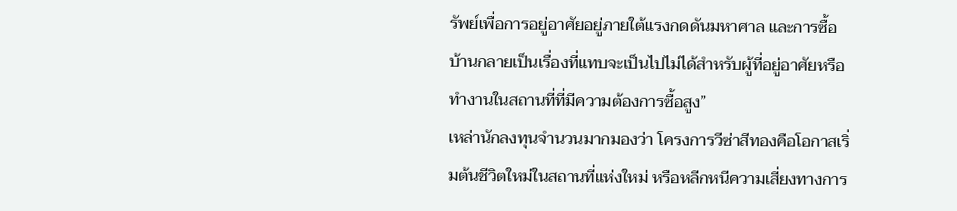รัพย์เพื่อการอยู่อาศัยอยู่ภายใต้แรงกดดันมหาศาล และการซื้อบ้านกลายเป็นเรื่องที่แทบจะเป็นไปไม่ได้สำหรับผู้ที่อยู่อาศัยหรือทำงานในสถานที่ที่มีความต้องการซื้อสูง”
เหล่านักลงทุนจำนวนมากมองว่า โครงการวีซ่าสีทองคือโอกาสเริ่มต้นชีวิตใหม่ในสถานที่แห่งใหม่ หรือหลีกหนีความเสี่ยงทางการ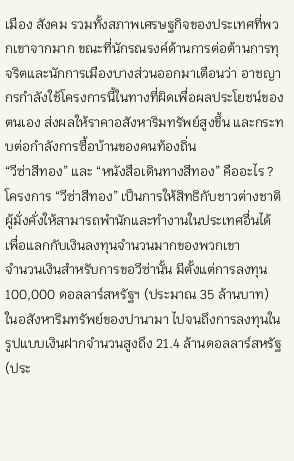เมือง สังคม รวมทั้งสภาพเศรษฐกิจของประเทศที่พวกเขาจากมาก ขณะที่นักรณรงค์ด้านการต่อต้านการทุจริตและนักการเมืองบางส่วนออกมาเตือนว่า อาชญากรกำลังใช้โครงการนี้ในทางที่ผิดเพื่อผลประโยชน์ของตนเอง ส่งผลให้ราคาอสังหาริมทรัพย์สูงขึ้น และกระทบต่อกำลังการซื้อบ้านของคนท้องถิ่น
“วีซ่าสีทอง” และ “หนังสือเดินทางสีทอง” คืออะไร ?
โครงการ “วีซ่าสีทอง” เป็นการให้สิทธิกับชาวต่างชาติผู้มั่งคั่งให้สามารถพำนักและทำงานในประเทศอื่นได้ เพื่อแลกกับเงินลงทุนจำนวนมากของพวกเขา
จำนวนเงินสำหรับการขอวีซ่านั้น มีตั้งแต่การลงทุน 100,000 ดอลลาร์สหรัฐฯ (ประมาณ 35 ล้านบาท) ในอสังหาริมทรัพย์ของปานามา ไปจนถึงการลงทุนในรูปแบบเงินฝากจำนวนสูงถึง 21.4 ล้านดอลลาร์สหรัฐ (ประ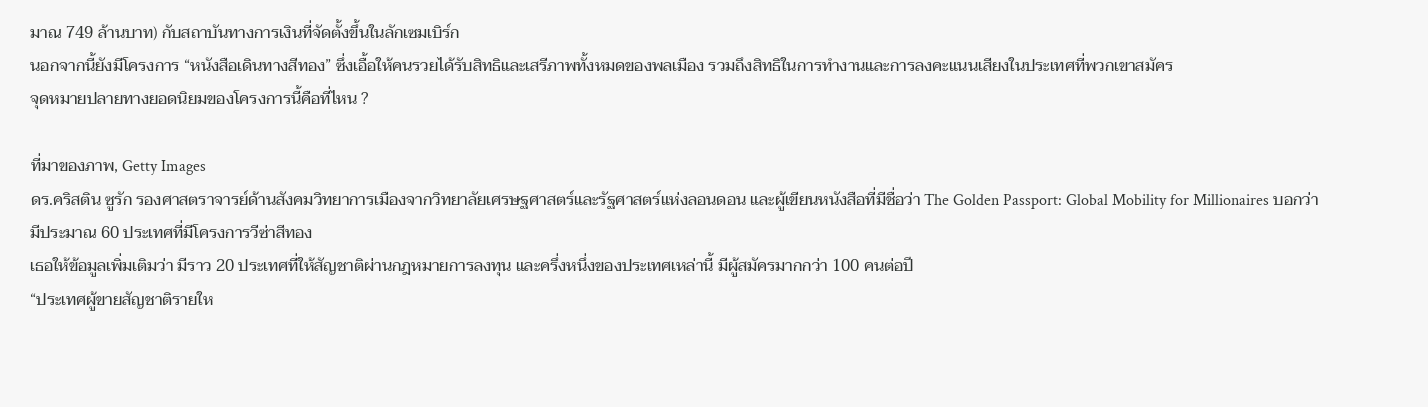มาณ 749 ล้านบาท) กับสถาบันทางการเงินที่จัดตั้งขึ้นในลักเซมเบิร์ก
นอกจากนี้ยังมีโครงการ “หนังสือเดินทางสีทอง” ซึ่งเอื้อให้คนรวยได้รับสิทธิและเสรีภาพทั้งหมดของพลเมือง รวมถึงสิทธิในการทำงานและการลงคะแนนเสียงในประเทศที่พวกเขาสมัคร
จุดหมายปลายทางยอดนิยมของโครงการนี้คือที่ไหน ?

ที่มาของภาพ, Getty Images
ดร.คริสติน ซูรัก รองศาสตราจารย์ด้านสังคมวิทยาการเมืองจากวิทยาลัยเศรษฐศาสตร์และรัฐศาสตร์แห่งลอนดอน และผู้เขียนหนังสือที่มีชื่อว่า The Golden Passport: Global Mobility for Millionaires บอกว่า มีประมาณ 60 ประเทศที่มีโครงการวีซ่าสีทอง
เธอให้ข้อมูลเพิ่มเติมว่า มีราว 20 ประเทศที่ให้สัญชาติผ่านกฎหมายการลงทุน และครึ่งหนึ่งของประเทศเหล่านี้ มีผู้สมัครมากกว่า 100 คนต่อปี
“ประเทศผู้ขายสัญชาติรายให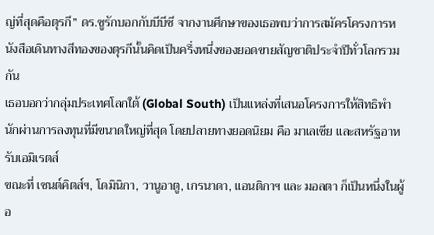ญ่ที่สุดคือตุรกี” ดร.ซูรักบอกกับบีบีซี จากงานศึกษาของเธอพบว่าการสมัครโครงการหนังสือเดินทางสีทองของตุรกีนั้นคิดเป็นครึ่งหนึ่งของยอดขายสัญชาติประจำปีทั่วโลกรวมกัน
เธอบอกว่ากลุ่มประเทศโลกใต้ (Global South) เป็นแหล่งที่เสนอโครงการให้สิทธิพำนักผ่านการลงทุนที่มีขนาดใหญ่ที่สุด โดยปลายทางยอดนิยม คือ มาเลเซีย และสหรัฐอาหรับเอมิเรตส์
ขณะที่ เซนต์คิตส์ฯ, โดมินิกา, วานูอาตู, เกรนาดา, แอนติกาฯ และ มอลตา ก็เป็นหนึ่งในผู้อ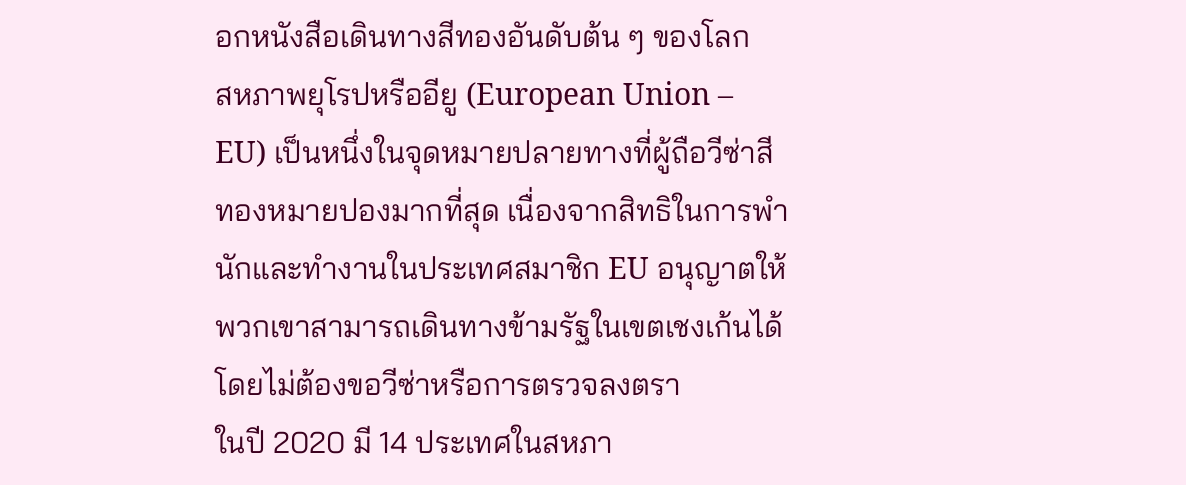อกหนังสือเดินทางสีทองอันดับต้น ๆ ของโลก
สหภาพยุโรปหรืออียู (European Union – EU) เป็นหนึ่งในจุดหมายปลายทางที่ผู้ถือวีซ่าสีทองหมายปองมากที่สุด เนื่องจากสิทธิในการพำนักและทำงานในประเทศสมาชิก EU อนุญาตให้พวกเขาสามารถเดินทางข้ามรัฐในเขตเชงเก้นได้โดยไม่ต้องขอวีซ่าหรือการตรวจลงตรา
ในปี 2020 มี 14 ประเทศในสหภา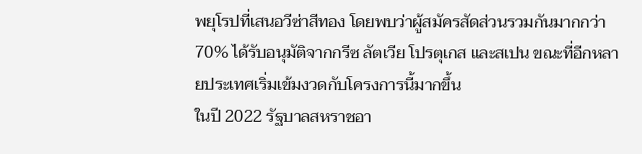พยุโรปที่เสนอวีซ่าสีทอง โดยพบว่าผู้สมัครสัดส่วนรวมกันมากกว่า 70% ได้รับอนุมัติจากกรีซ ลัตเวีย โปรตุเกส และสเปน ขณะที่อีกหลายประเทศเริ่มเข้มงวดกับโครงการนี้มากขึ้น
ในปี 2022 รัฐบาลสหราชอา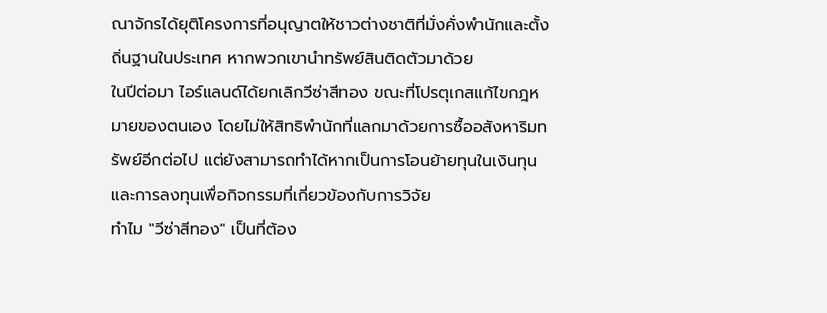ณาจักรได้ยุติโครงการที่อนุญาตให้ชาวต่างชาติที่มั่งคั่งพำนักและตั้งถิ่นฐานในประเทศ หากพวกเขานำทรัพย์สินติดตัวมาด้วย
ในปีต่อมา ไอร์แลนด์ได้ยกเลิกวีซ่าสีทอง ขณะที่โปรตุเกสแก้ไขกฎหมายของตนเอง โดยไม่ให้สิทธิพำนักที่แลกมาด้วยการซื้ออสังหาริมทรัพย์อีกต่อไป แต่ยังสามารถทำได้หากเป็นการโอนย้ายทุนในเงินทุนและการลงทุนเพื่อกิจกรรมที่เกี่ยวข้องกับการวิจัย
ทำไม "วีซ่าสีทอง" เป็นที่ต้อง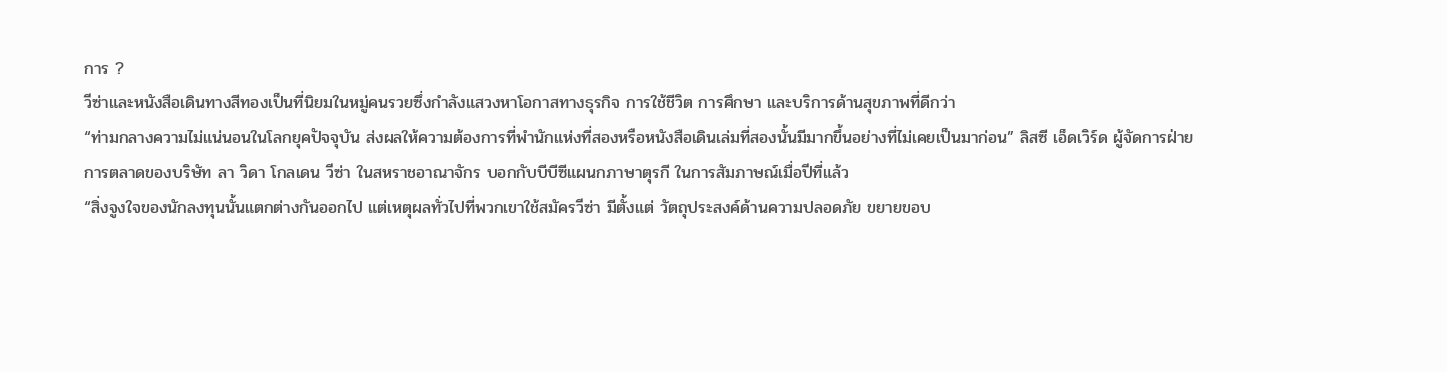การ ?
วีซ่าและหนังสือเดินทางสีทองเป็นที่นิยมในหมู่คนรวยซึ่งกำลังแสวงหาโอกาสทางธุรกิจ การใช้ชีวิต การศึกษา และบริการด้านสุขภาพที่ดีกว่า
“ท่ามกลางความไม่แน่นอนในโลกยุคปัจจุบัน ส่งผลให้ความต้องการที่พำนักแห่งที่สองหรือหนังสือเดินเล่มที่สองนั้นมีมากขึ้นอย่างที่ไม่เคยเป็นมาก่อน” ลิสซี เอ็ดเวิร์ด ผู้จัดการฝ่ายการตลาดของบริษัท ลา วิดา โกลเดน วีซ่า ในสหราชอาณาจักร บอกกับบีบีซีแผนกภาษาตุรกี ในการสัมภาษณ์เมื่อปีที่แล้ว
“สิ่งจูงใจของนักลงทุนนั้นแตกต่างกันออกไป แต่เหตุผลทั่วไปที่พวกเขาใช้สมัครวีซ่า มีตั้งแต่ วัตถุประสงค์ด้านความปลอดภัย ขยายขอบ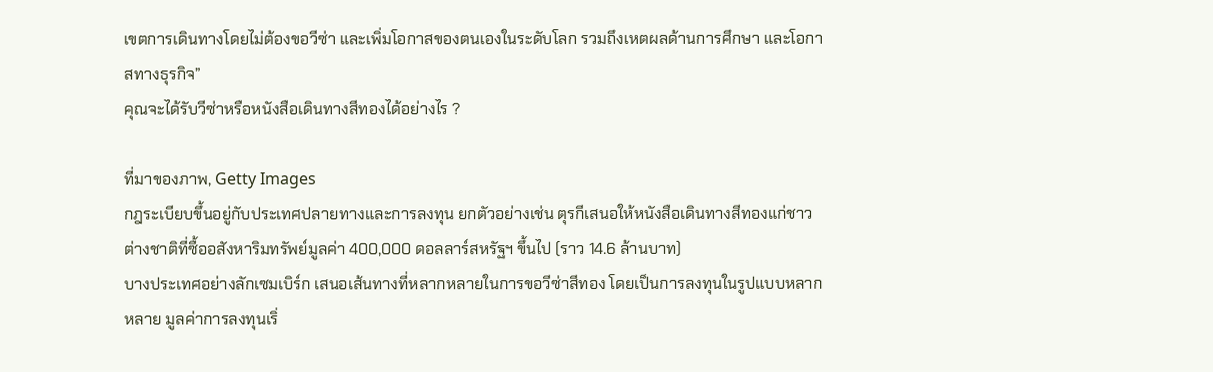เขตการเดินทางโดยไม่ต้องขอวีซ่า และเพิ่มโอกาสของตนเองในระดับโลก รวมถึงเหตผลด้านการศึกษา และโอกาสทางธุรกิจ”
คุณจะได้รับวีซ่าหรือหนังสือเดินทางสีทองได้อย่างไร ?

ที่มาของภาพ, Getty Images
กฎระเบียบขึ้นอยู่กับประเทศปลายทางและการลงทุน ยกตัวอย่างเช่น ตุรกีเสนอให้หนังสือเดินทางสีทองแก่ชาวต่างชาติที่ซื้ออสังหาริมทรัพย์มูลค่า 400,000 ดอลลาร์สหรัฐฯ ขึ้นไป (ราว 14.6 ล้านบาท)
บางประเทศอย่างลักเซมเบิร์ก เสนอเส้นทางที่หลากหลายในการขอวีซ่าสีทอง โดยเป็นการลงทุนในรูปแบบหลากหลาย มูลค่าการลงทุนเริ่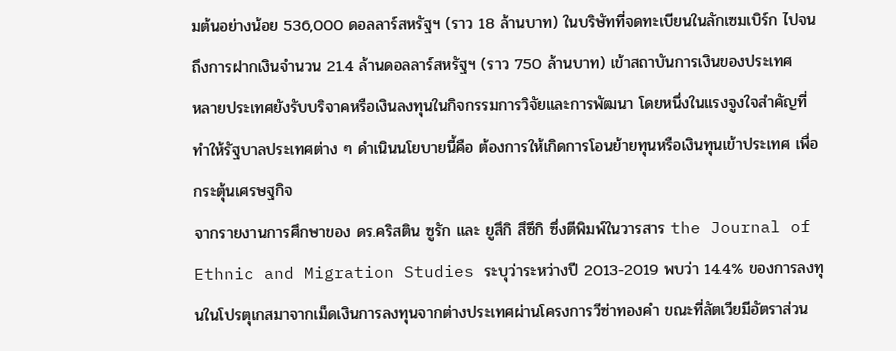มต้นอย่างน้อย 536,000 ดอลลาร์สหรัฐฯ (ราว 18 ล้านบาท) ในบริษัทที่จดทะเบียนในลักเซมเบิร์ก ไปจนถึงการฝากเงินจำนวน 21.4 ล้านดอลลาร์สหรัฐฯ (ราว 750 ล้านบาท) เข้าสถาบันการเงินของประเทศ
หลายประเทศยังรับบริจาคหรือเงินลงทุนในกิจกรรมการวิจัยและการพัฒนา โดยหนึ่งในแรงจูงใจสำคัญที่ทำให้รัฐบาลประเทศต่าง ๆ ดำเนินนโยบายนี้คือ ต้องการให้เกิดการโอนย้ายทุนหรือเงินทุนเข้าประเทศ เพื่อกระตุ้นเศรษฐกิจ
จากรายงานการศึกษาของ ดร.คริสติน ซูรัก และ ยูสึกิ สึซึกิ ซึ่งตีพิมพ์ในวารสาร the Journal of Ethnic and Migration Studies ระบุว่าระหว่างปี 2013-2019 พบว่า 14.4% ของการลงทุนในโปรตุเกสมาจากเม็ดเงินการลงทุนจากต่างประเทศผ่านโครงการวีซ่าทองคำ ขณะที่ลัตเวียมีอัตราส่วน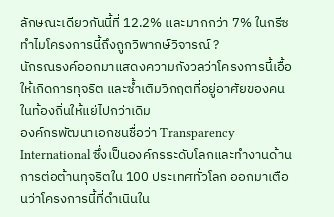ลักษณะเดียวกันนี้ที่ 12.2% และมากกว่า 7% ในกรีซ
ทำไมโครงการนี้ถึงถูกวิพากษ์วิจารณ์ ?
นักรณรงค์ออกมาแสดงความกังวลว่าโครงการนี้เอื้อให้เกิดการทุจริต และซ้ำเติมวิกฤตที่อยู่อาศัยของคนในท้องถิ่นให้แย่ไปกว่าเดิม
องค์กรพัฒนาเอกชนชื่อว่า Transparency International ซึ่งเป็นองค์กรระดับโลกและทำงานด้านการต่อต้านทุจริตใน 100 ประเทศทั่วโลก ออกมาเตือนว่าโครงการนี้ที่ดำเนินใน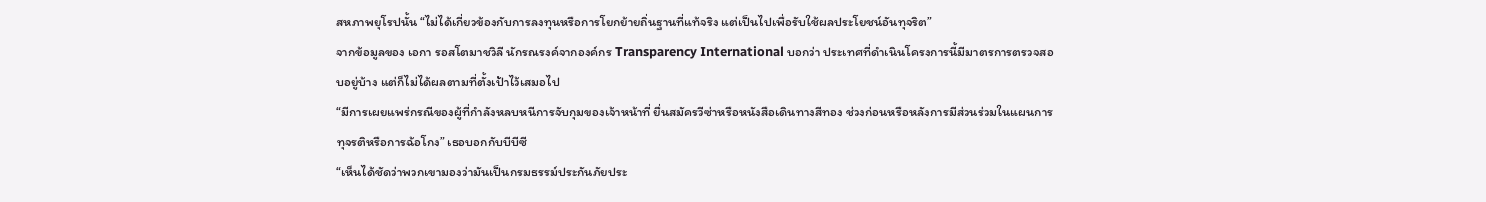สหภาพยุโรปนั้น “ไม่ได้เกี่ยวข้องกับการลงทุนหรือการโยกย้ายถิ่นฐานที่แท้จริง แต่เป็นไปเพื่อรับใช้ผลประโยชน์อันทุจริต”
จากข้อมูลของ เอกา รอสโตมาชวิลี นักรณรงค์จากองค์กร Transparency International บอกว่า ประเทศที่ดำเนินโครงการนี้มีมาตรการตรวจสอบอยู่บ้าง แต่ก็ไม่ได้ผลตามที่ตั้งเป้าไว้เสมอไป
“มีการเผยแพร่กรณีของผู้ที่กำลังหลบหนีการจับกุมของเจ้าหน้าที่ ยื่นสมัครวีซ่าหรือหนังสือเดินทางสีทอง ช่วงก่อนหรือหลังการมีส่วนร่วมในแผนการทุจรติหรือการฉ้อโกง” เธอบอกกับบีบีซี
“เห็นได้ชัดว่าพวกเขามองว่ามันเป็นกรมธรรม์ประกันภัยประ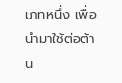เภทหนึ่ง เพื่อนำมาใช้ต่อต้าน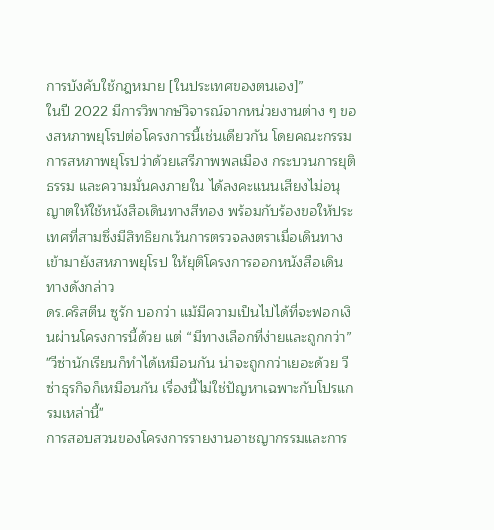การบังคับใช้กฎหมาย [ในประเทศของตนเอง]”
ในปี 2022 มีการวิพากษ์วิจารณ์จากหน่วยงานต่าง ๆ ของสหภาพยุโรปต่อโครงการนี้เช่นเดียวกัน โดยคณะกรรมการสหภาพยุโรปว่าด้วยเสรีภาพพลเมือง กระบวนการยุติธรรม และความมั่นคงภายใน ได้ลงคะแนนเสียงไม่อนุญาตให้ใช้หนังสือเดินทางสีทอง พร้อมกับร้องขอให้ประเทศที่สามซึ่งมีสิทธิยกเว้นการตรวจลงตราเมื่อเดินทางเข้ามายังสหภาพยุโรป ให้ยุติโครงการออกหนังสือเดินทางดังกล่าว
ดร.คริสตีน ซูรัก บอกว่า แม้มีความเป็นไปได้ที่จะฟอกเงินผ่านโครงการนี้ด้วย แต่ “มีทางเลือกที่ง่ายและถูกกว่า”
"วีซ่านักเรียนก็ทำได้เหมือนกัน น่าจะถูกกว่าเยอะด้วย วีซ่าธุรกิจก็เหมือนกัน เรื่องนี้ไม่ใช่ปัญหาเฉพาะกับโปรแกรมเหล่านี้"
การสอบสวนของโครงการรายงานอาชญากรรมและการ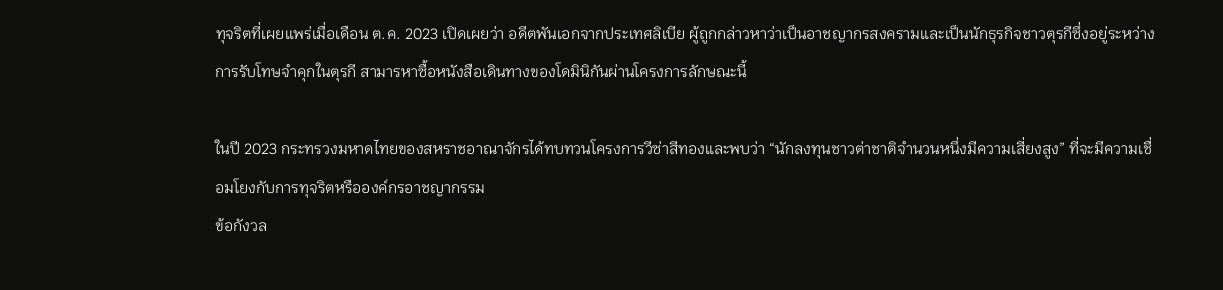ทุจริตที่เผยแพร่เมื่อเดือน ต.ค. 2023 เปิดเผยว่า อดีตพันเอกจากประเทศลิเบีย ผู้ถูกกล่าวหาว่าเป็นอาชญากรสงครามและเป็นนักธุรกิจชาวตุรกีซึ่งอยู่ระหว่างการรับโทษจำคุกในตุรกี สามารหาซื้อหนังสือเดินทางของโดมินิกันผ่านโครงการลักษณะนี้

ในปี 2023 กระทรวงมหาดไทยของสหราชอาณาจักรได้ทบทวนโครงการวีซ่าสีทองและพบว่า “นักลงทุนชาวต่าชาติจำนวนหนึ่งมีความเสี่ยงสูง” ที่จะมีความเชื่อมโยงกับการทุจริตหรือองค์กรอาชญากรรม
ข้อกังวล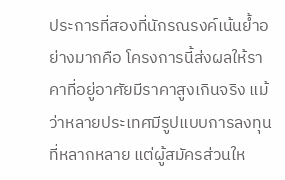ประการที่สองที่นักรณรงค์เน้นย้ำอย่างมากคือ โครงการนี้ส่งผลให้ราคาที่อยู่อาศัยมีราคาสูงเกินจริง แม้ว่าหลายประเทศมีรูปแบบการลงทุนที่หลากหลาย แต่ผู้สมัครส่วนให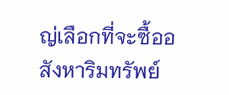ญ่เลือกที่จะซื้ออสังหาริมทรัพย์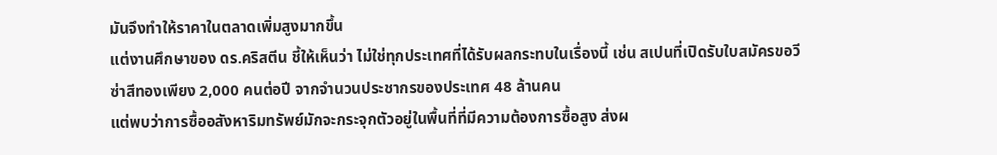มันจึงทำให้ราคาในตลาดเพิ่มสูงมากขึ้น
แต่งานศึกษาของ ดร.คริสตีน ชี้ให้เห็นว่า ไม่ใช่ทุกประเทศที่ได้รับผลกระทบในเรื่องนี้ เช่น สเปนที่เปิดรับใบสมัครขอวีซ่าสีทองเพียง 2,000 คนต่อปี จากจำนวนประชากรของประเทศ 48 ล้านคน
แต่พบว่าการซื้ออสังหาริมทรัพย์มักจะกระจุกตัวอยู่ในพื้นที่ที่มีความต้องการซื้อสูง ส่งผ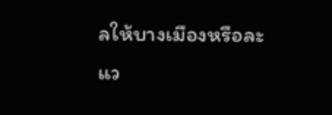ลให้บางเมืองหรือละแว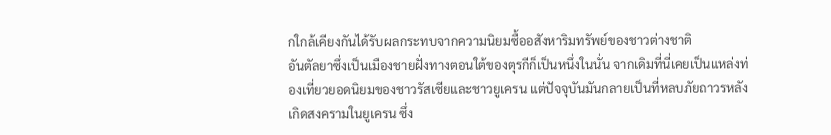กใกล้เคียงกันได้รับผลกระทบจากความนิยมซื้ออสังหาริมทรัพย์ของชาวต่างชาติ
อันตัลยาซึ่งเป็นเมืองชายฝั่งทางตอนใต้ของตุรกีก็เป็นหนึ่งในนั่น จากเดิมที่นี่เคยเป็นแหล่งท่องเที่ยวยอดนิยมของชาวรัสเซียและชาวยูเครน แต่ปัจจุบันมันกลายเป็นที่หลบภัยถาวรหลังเกิดสงครามในยูเครน ซึ่ง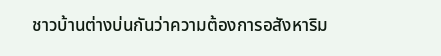ชาวบ้านต่างบ่นกันว่าความต้องการอสังหาริม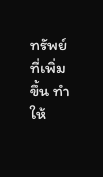ทรัพย์ที่เพิ่มขึ้น ทำให้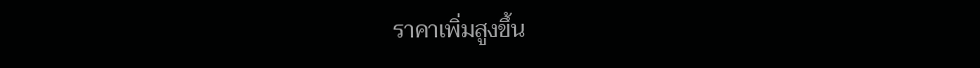ราคาเพิ่มสูงขึ้น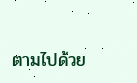ตามไปด้วย